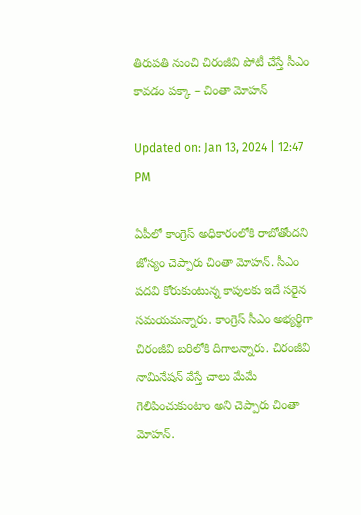తిరుపతి నుంచి చిరంజీవి పోటీ చేస్తే సీఎం కావడం పక్కా – చింతా మోహన్

Updated on: Jan 13, 2024 | 12:47 PM

ఏపీలో కాంగ్రెస్‌ అధికారంలోకి రాబోతోందని జోస్యం చెప్పారు చింతా మోహన్‌. సీఎం పదవి కోరుకుంటున్న కాపులకు ఇదే సరైన సమయమన్నారు. కాంగ్రెస్‌ సీఎం అభ్యర్థిగా చిరంజీవి బరిలోకి దిగాలన్నారు. చిరంజీవి నామినేషన్‌ వేస్తే చాలు మేమే గెలిపించుకుంటాం అని చెప్పారు చింతా మోహన్.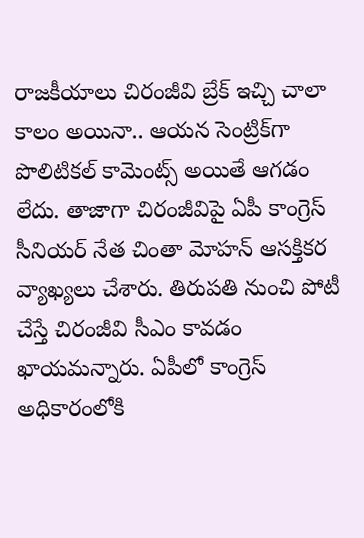రాజకీయాలు చిరంజీవి బ్రేక్ ఇచ్చి చాలా కాలం అయినా.. ఆయన సెంట్రిక్‌గా పొలిటికల్ కామెంట్స్ అయితే ఆగడం లేదు. తాజాగా చిరంజీవిపై ఏపీ కాంగ్రెస్ సీనియర్ నేత చింతా మోహన్‌ ఆసక్తికర వ్యాఖ్యలు చేశారు. తిరుపతి నుంచి పోటీ చేస్తే చిరంజీవి సీఎం కావడం ఖాయమన్నారు. ఏపీలో కాంగ్రెస్‌ అధికారంలోకి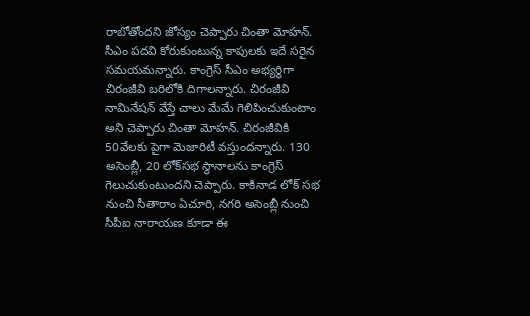రాబోతోందని జోస్యం చెప్పారు చింతా మోహన్‌. సీఎం పదవి కోరుకుంటున్న కాపులకు ఇదే సరైన సమయమన్నారు. కాంగ్రెస్‌ సీఎం అభ్యర్థిగా చిరంజీవి బరిలోకి దిగాలన్నారు. చిరంజీవి నామినేషన్‌ వేస్తే చాలు మేమే గెలిపించుకుంటాం అని చెప్పారు చింతా మోహన్. చిరంజీవికి 50వేలకు పైగా మెజారిటీ వస్తుందన్నారు. 130 అసెంబ్లీ, 20 లోక్‌సభ స్థానాలను కాంగ్రెస్‌ గెలుచుకుంటుందని చెప్పారు. కాకినాడ లోక్ సభ నుంచి సీతారాం ఏచూరి, నగరి అసెంబ్లీ నుంచి సీపీఐ నారాయణ కూడా ఈ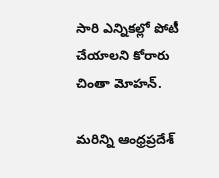సారి ఎన్నికల్లో పోటీ చేయాలని కోరారు చింతా మోహన్.

మరిన్ని ఆంధ్రప్రదేశ్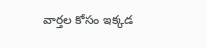వార్తల కోసం ఇక్కడ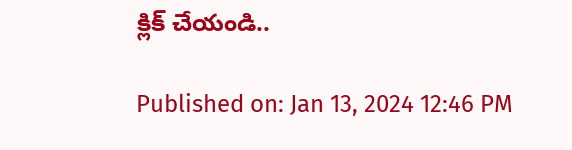క్లిక్ చేయండి..

Published on: Jan 13, 2024 12:46 PM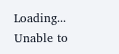Loading...
Unable to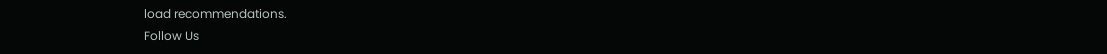load recommendations.
Follow Us